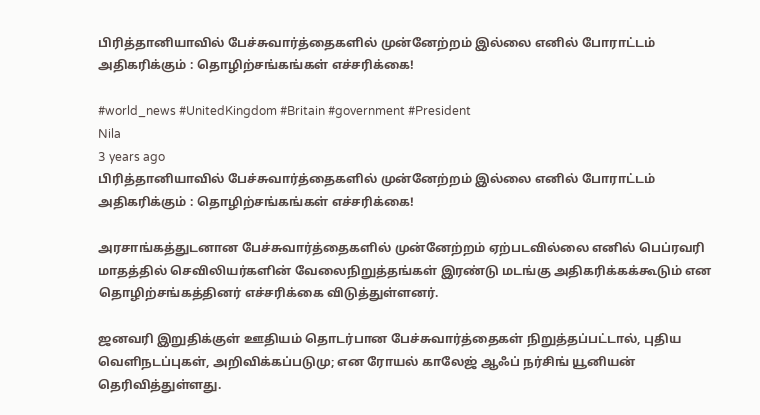பிரித்தானியாவில் பேச்சுவார்த்தைகளில் முன்னேற்றம் இல்லை எனில் போராட்டம் அதிகரிக்கும் : தொழிற்சங்கங்கள் எச்சரிக்கை!

#world_news #UnitedKingdom #Britain #government #President
Nila
3 years ago
பிரித்தானியாவில் பேச்சுவார்த்தைகளில் முன்னேற்றம் இல்லை எனில் போராட்டம்  அதிகரிக்கும் : தொழிற்சங்கங்கள் எச்சரிக்கை!

அரசாங்கத்துடனான பேச்சுவார்த்தைகளில் முன்னேற்றம் ஏற்படவில்லை எனில் பெப்ரவரி மாதத்தில் செவிலியர்களின் வேலைநிறுத்தங்கள் இரண்டு மடங்கு அதிகரிக்கக்கூடும் என தொழிற்சங்கத்தினர் எச்சரிக்கை விடுத்துள்ளனர்.

ஜனவரி இறுதிக்குள் ஊதியம் தொடர்பான பேச்சுவார்த்தைகள் நிறுத்தப்பட்டால், புதிய வெளிநடப்புகள், அறிவிக்கப்படுமு; என ரோயல் காலேஜ் ஆஃப் நர்சிங் யூனியன் தெரிவித்துள்ளது.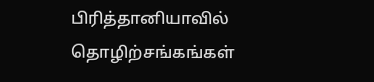பிரித்தானியாவில் தொழிற்சங்கங்கள்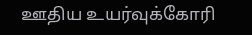ஊதிய உயர்வுக்கோரி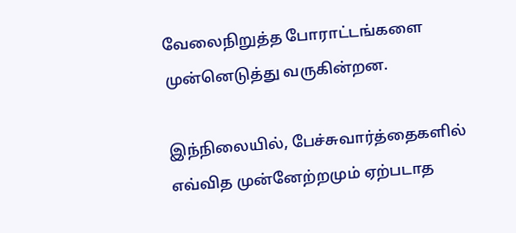வேலைநிறுத்த போராட்டங்களை முன்னெடுத்து வருகின்றன.

இந்நிலையில், பேச்சுவார்த்தைகளில் எவ்வித முன்னேற்றமும் ஏற்படாத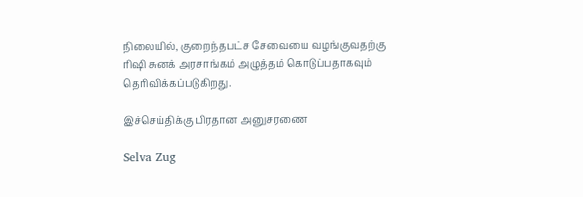நிலையில், குறைந்தபட்ச சேவையை வழங்குவதற்கு ரிஷி சுனக் அரசாங்கம் அழுத்தம் கொடுப்பதாகவும் தெரிவிக்கப்படுகிறது.

இச்செய்திக்கு பிரதான அனுசரணை

Selva Zug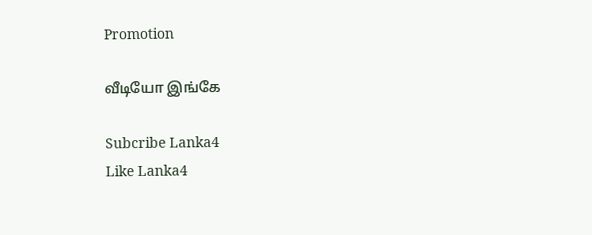Promotion

வீடியோ இங்கே

Subcribe Lanka4
Like Lanka4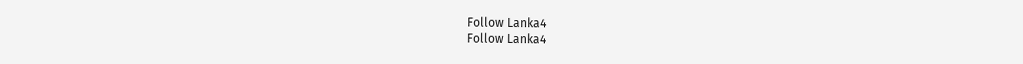Follow Lanka4
Follow Lanka4